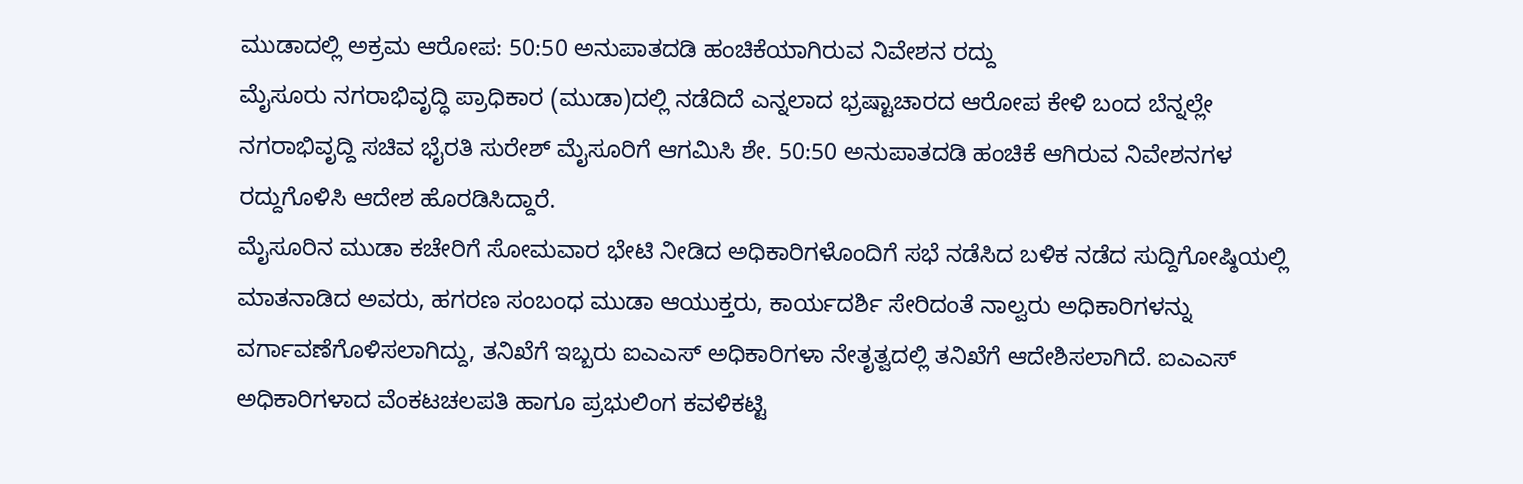ಮುಡಾದಲ್ಲಿ ಅಕ್ರಮ ಆರೋಪ: 50:50 ಅನುಪಾತದಡಿ ಹಂಚಿಕೆಯಾಗಿರುವ ನಿವೇಶನ ರದ್ದು
ಮೈಸೂರು ನಗರಾಭಿವೃದ್ಧಿ ಪ್ರಾಧಿಕಾರ (ಮುಡಾ)ದಲ್ಲಿ ನಡೆದಿದೆ ಎನ್ನಲಾದ ಭ್ರಷ್ಟಾಚಾರದ ಆರೋಪ ಕೇಳಿ ಬಂದ ಬೆನ್ನಲ್ಲೇ ನಗರಾಭಿವೃದ್ದಿ ಸಚಿವ ಭೈರತಿ ಸುರೇಶ್ ಮೈಸೂರಿಗೆ ಆಗಮಿಸಿ ಶೇ. 50:50 ಅನುಪಾತದಡಿ ಹಂಚಿಕೆ ಆಗಿರುವ ನಿವೇಶನಗಳ ರದ್ದುಗೊಳಿಸಿ ಆದೇಶ ಹೊರಡಿಸಿದ್ದಾರೆ.
ಮೈಸೂರಿನ ಮುಡಾ ಕಚೇರಿಗೆ ಸೋಮವಾರ ಭೇಟಿ ನೀಡಿದ ಅಧಿಕಾರಿಗಳೊಂದಿಗೆ ಸಭೆ ನಡೆಸಿದ ಬಳಿಕ ನಡೆದ ಸುದ್ದಿಗೋಷ್ಠಿಯಲ್ಲಿ ಮಾತನಾಡಿದ ಅವರು, ಹಗರಣ ಸಂಬಂಧ ಮುಡಾ ಆಯುಕ್ತರು, ಕಾರ್ಯದರ್ಶಿ ಸೇರಿದಂತೆ ನಾಲ್ವರು ಅಧಿಕಾರಿಗಳನ್ನು ವರ್ಗಾವಣೆಗೊಳಿಸಲಾಗಿದ್ದು, ತನಿಖೆಗೆ ಇಬ್ಬರು ಐಎಎಸ್ ಅಧಿಕಾರಿಗಳಾ ನೇತೃತ್ವದಲ್ಲಿ ತನಿಖೆಗೆ ಆದೇಶಿಸಲಾಗಿದೆ. ಐಎಎಸ್ ಅಧಿಕಾರಿಗಳಾದ ವೆಂಕಟಚಲಪತಿ ಹಾಗೂ ಪ್ರಭುಲಿಂಗ ಕವಳಿಕಟ್ಟಿ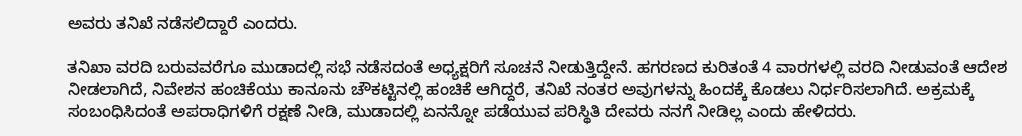ಅವರು ತನಿಖೆ ನಡೆಸಲಿದ್ದಾರೆ ಎಂದರು.

ತನಿಖಾ ವರದಿ ಬರುವವರೆಗೂ ಮುಡಾದಲ್ಲಿ ಸಭೆ ನಡೆಸದಂತೆ ಅಧ್ಯಕ್ಷರಿಗೆ ಸೂಚನೆ ನೀಡುತ್ತಿದ್ದೇನೆ. ಹಗರಣದ ಕುರಿತಂತೆ 4 ವಾರಗಳಲ್ಲಿ ವರದಿ ನೀಡುವಂತೆ ಆದೇಶ ನೀಡಲಾಗಿದೆ, ನಿವೇಶನ ಹಂಚಿಕೆಯು ಕಾನೂನು ಚೌಕಟ್ಟಿನಲ್ಲಿ ಹಂಚಿಕೆ ಆಗಿದ್ದರೆ, ತನಿಖೆ ನಂತರ ಅವುಗಳನ್ನು ಹಿಂದಕ್ಕೆ ಕೊಡಲು ನಿರ್ಧರಿಸಲಾಗಿದೆ. ಅಕ್ರಮಕ್ಕೆ ಸಂಬಂಧಿಸಿದಂತೆ ಅಪರಾಧಿಗಳಿಗೆ ರಕ್ಷಣೆ ನೀಡಿ, ಮುಡಾದಲ್ಲಿ ಏನನ್ನೋ ಪಡೆಯುವ ಪರಿಸ್ಥಿತಿ ದೇವರು ನನಗೆ ನೀಡಿಲ್ಲ ಎಂದು ಹೇಳಿದರು.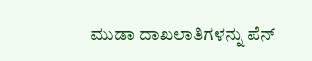ಮುಡಾ ದಾಖಲಾತಿಗಳನ್ನು ಪೆನ್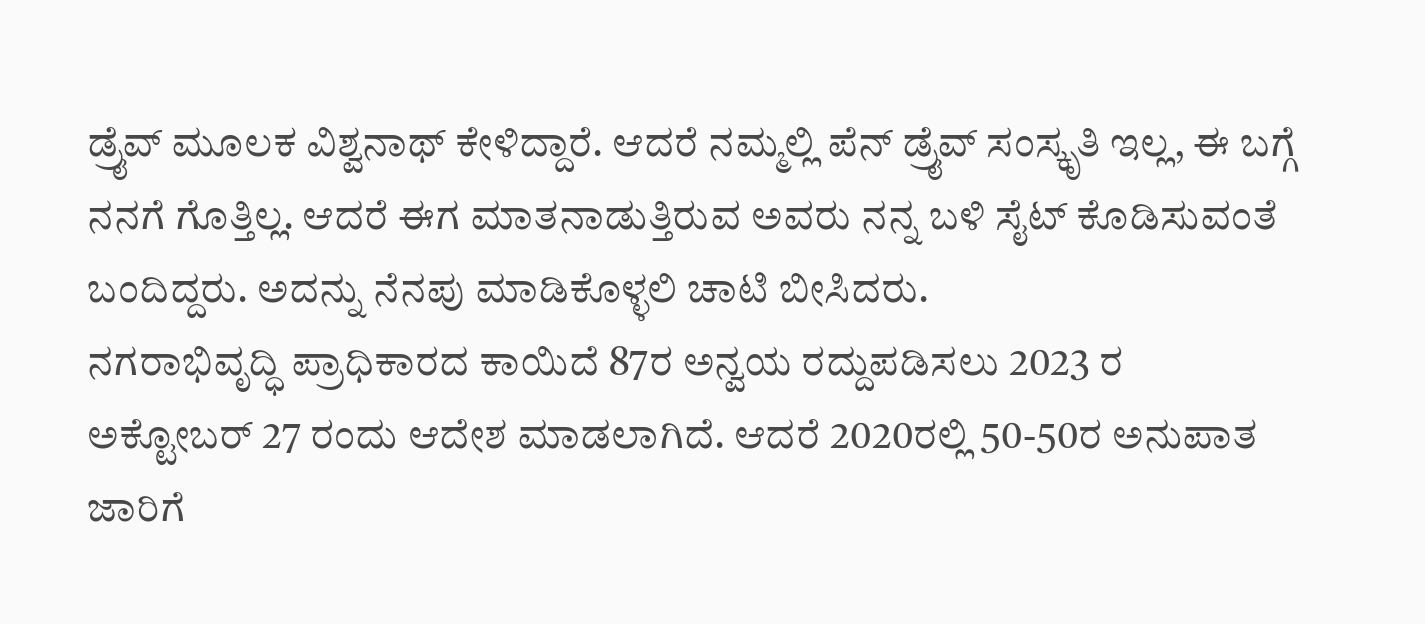ಡ್ರೈವ್ ಮೂಲಕ ವಿಶ್ವನಾಥ್ ಕೇಳಿದ್ದಾರೆ. ಆದರೆ ನಮ್ಮಲ್ಲಿ ಪೆನ್ ಡ್ರೈವ್ ಸಂಸ್ಕೃತಿ ಇಲ್ಲ, ಈ ಬಗ್ಗೆ ನನಗೆ ಗೊತ್ತಿಲ್ಲ. ಆದರೆ ಈಗ ಮಾತನಾಡುತ್ತಿರುವ ಅವರು ನನ್ನ ಬಳಿ ಸೈಟ್ ಕೊಡಿಸುವಂತೆ ಬಂದಿದ್ದರು. ಅದನ್ನು ನೆನಪು ಮಾಡಿಕೊಳ್ಳಲಿ ಚಾಟಿ ಬೀಸಿದರು.
ನಗರಾಭಿವೃದ್ಧಿ ಪ್ರಾಧಿಕಾರದ ಕಾಯಿದೆ 87ರ ಅನ್ವಯ ರದ್ದುಪಡಿಸಲು 2023 ರ ಅಕ್ಟೋಬರ್ 27 ರಂದು ಆದೇಶ ಮಾಡಲಾಗಿದೆ. ಆದರೆ 2020ರಲ್ಲಿ 50-50ರ ಅನುಪಾತ ಜಾರಿಗೆ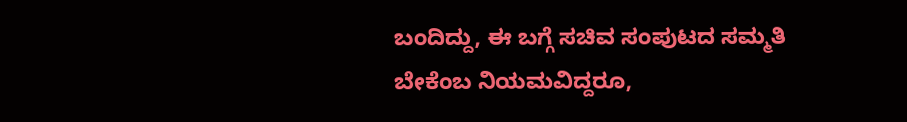ಬಂದಿದ್ದು, ಈ ಬಗ್ಗೆ ಸಚಿವ ಸಂಪುಟದ ಸಮ್ಮತಿ ಬೇಕೆಂಬ ನಿಯಮವಿದ್ದರೂ,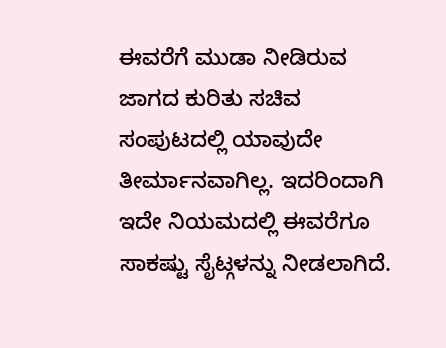ಈವರೆಗೆ ಮುಡಾ ನೀಡಿರುವ ಜಾಗದ ಕುರಿತು ಸಚಿವ ಸಂಪುಟದಲ್ಲಿ ಯಾವುದೇ ತೀರ್ಮಾನವಾಗಿಲ್ಲ. ಇದರಿಂದಾಗಿ ಇದೇ ನಿಯಮದಲ್ಲಿ ಈವರೆಗೂ ಸಾಕಷ್ಟು ಸೈಟ್ಗಳನ್ನು ನೀಡಲಾಗಿದೆ.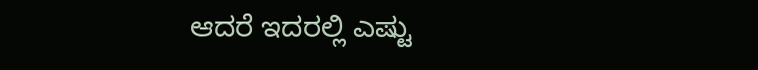ಆದರೆ ಇದರಲ್ಲಿ ಎಷ್ಟು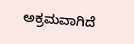ಅಕ್ರಮವಾಗಿದೆ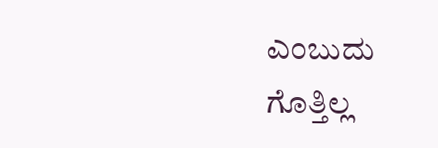ಎಂಬುದು ಗೊತ್ತಿಲ್ಲ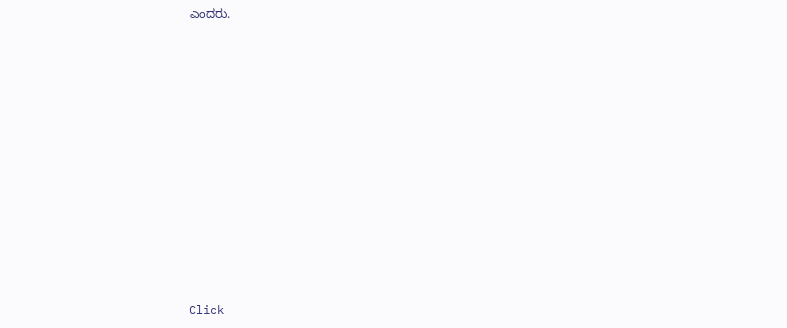ಎಂದರು.












Click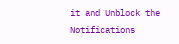it and Unblock the Notifications